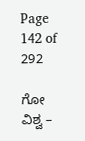Page 142 of 292

ಗೋ ವಿಶ್ವ –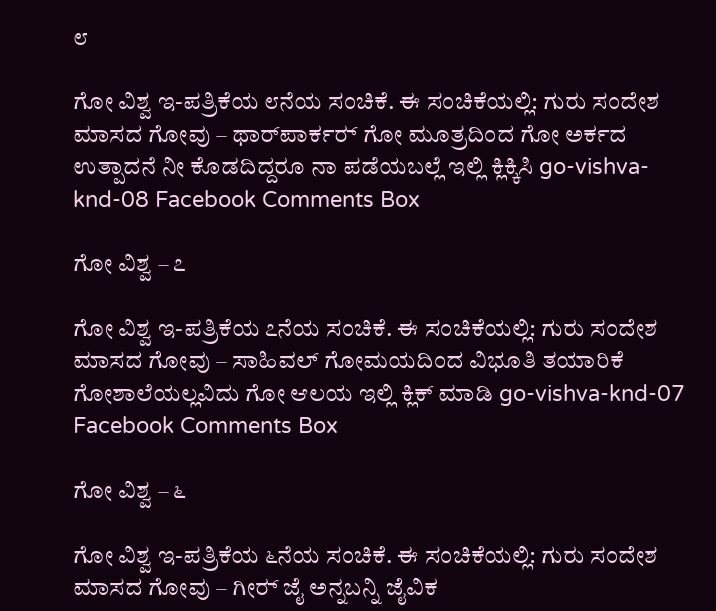೮

ಗೋ ವಿಶ್ವ ಇ-ಪತ್ರಿಕೆಯ ೮ನೆಯ ಸಂಚಿಕೆ. ಈ ಸಂಚಿಕೆಯಲ್ಲಿ: ಗುರು ಸಂದೇಶ ಮಾಸದ ಗೋವು – ಥಾರ್‌ಪಾರ್ಕರ‍್ ಗೋ ಮೂತ್ರದಿಂದ ಗೋ ಅರ್ಕದ ಉತ್ಪಾದನೆ ನೀ ಕೊಡದಿದ್ದರೂ ನಾ ಪಡೆಯಬಲ್ಲೆ ಇಲ್ಲಿ ಕ್ಲಿಕ್ಕಿಸಿ go-vishva-knd-08 Facebook Comments Box

ಗೋ ವಿಶ್ವ – ೭

ಗೋ ವಿಶ್ವ ಇ-ಪತ್ರಿಕೆಯ ೭ನೆಯ ಸಂಚಿಕೆ. ಈ ಸಂಚಿಕೆಯಲ್ಲಿ: ಗುರು ಸಂದೇಶ ಮಾಸದ ಗೋವು – ಸಾಹಿವಲ್ ಗೋಮಯದಿಂದ ವಿಭೂತಿ ತಯಾರಿಕೆ ಗೋಶಾಲೆಯಲ್ಲವಿದು ಗೋ ಆಲಯ ಇಲ್ಲಿ ಕ್ಲಿಕ್ ಮಾಡಿ go-vishva-knd-07 Facebook Comments Box

ಗೋ ವಿಶ್ವ – ೬

ಗೋ ವಿಶ್ವ ಇ-ಪತ್ರಿಕೆಯ ೬ನೆಯ ಸಂಚಿಕೆ. ಈ ಸಂಚಿಕೆಯಲ್ಲಿ: ಗುರು ಸಂದೇಶ ಮಾಸದ ಗೋವು – ಗೀರ‍್ ಜೈ ಅನ್ನಬನ್ನಿ ಜೈವಿಕ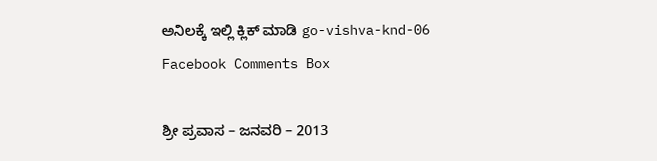ಅನಿಲಕ್ಕೆ ಇಲ್ಲಿ ಕ್ಲಿಕ್ ಮಾಡಿ go-vishva-knd-06 Facebook Comments Box

ಶ್ರೀ ಪ್ರವಾಸ – ಜನವರಿ – 2013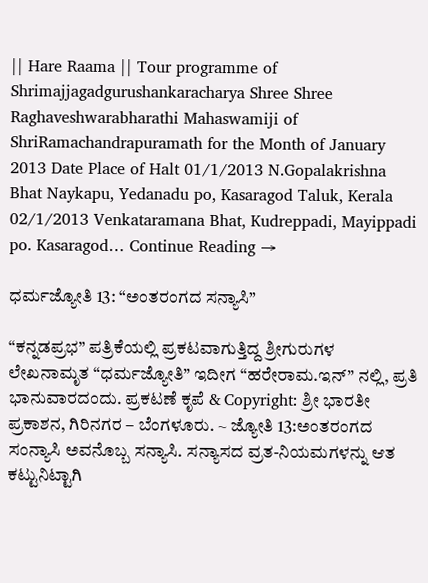|| Hare Raama || Tour programme of Shrimajjagadgurushankaracharya Shree Shree Raghaveshwarabharathi Mahaswamiji of ShriRamachandrapuramath for the Month of January 2013 Date Place of Halt 01/1/2013 N.Gopalakrishna Bhat Naykapu, Yedanadu po, Kasaragod Taluk, Kerala 02/1/2013 Venkataramana Bhat, Kudreppadi, Mayippadi po. Kasaragod… Continue Reading →

ಧರ್ಮಜ್ಯೋತಿ 13: “ಅಂತರಂಗದ ಸನ್ಯಾಸಿ”

“ಕನ್ನಡಪ್ರಭ” ಪತ್ರಿಕೆಯಲ್ಲಿ ಪ್ರಕಟವಾಗುತ್ತಿದ್ದ ಶ್ರೀಗುರುಗಳ ಲೇಖನಾಮೃತ “ಧರ್ಮಜ್ಯೋತಿ” ಇದೀಗ “ಹರೇರಾಮ.ಇನ್” ನಲ್ಲಿ, ಪ್ರತಿ ಭಾನುವಾರದಂದು. ಪ್ರಕಟಣೆ ಕೃಪೆ & Copyright: ಶ್ರೀ ಭಾರತೀ ಪ್ರಕಾಶನ, ಗಿರಿನಗರ – ಬೆಂಗಳೂರು. ~ ಜ್ಯೋತಿ 13:ಅಂತರಂಗದ ಸಂನ್ಯಾಸಿ ಅವನೊಬ್ಬ ಸನ್ಯಾಸಿ. ಸನ್ಯಾಸದ ವ್ರತ-ನಿಯಮಗಳನ್ನು ಆತ ಕಟ್ಟುನಿಟ್ಟಾಗಿ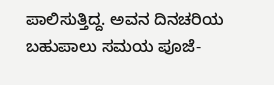ಪಾಲಿಸುತ್ತಿದ್ದ. ಅವನ ದಿನಚರಿಯ ಬಹುಪಾಲು ಸಮಯ ಪೂಜೆ-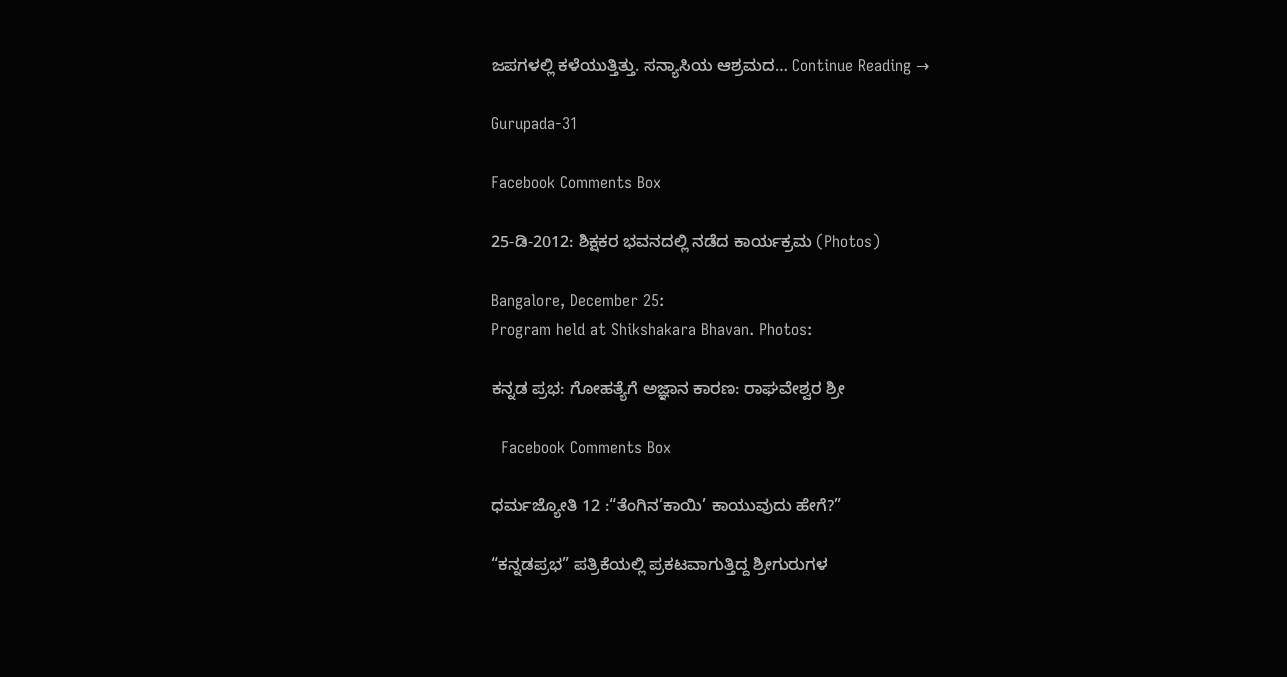ಜಪಗಳಲ್ಲಿ ಕಳೆಯುತ್ತಿತ್ತು. ಸನ್ಯಾಸಿಯ ಆಶ್ರಮದ… Continue Reading →

Gurupada-31

Facebook Comments Box

25-ಡಿ-2012: ಶಿಕ್ಷಕರ ಭವನದಲ್ಲಿ ನಡೆದ ಕಾರ್ಯಕ್ರಮ (Photos)

Bangalore, December 25:
Program held at Shikshakara Bhavan. Photos:

ಕನ್ನಡ ಪ್ರಭ: ಗೋಹತ್ಯೆಗೆ ಅಜ್ಞಾನ ಕಾರಣ: ರಾಘವೇಶ್ವರ ಶ್ರೀ

  Facebook Comments Box

ಧರ್ಮಜ್ಯೋತಿ 12 :“ತೆಂಗಿನ’ಕಾಯಿ’ ಕಾಯುವುದು ಹೇಗೆ?”

“ಕನ್ನಡಪ್ರಭ” ಪತ್ರಿಕೆಯಲ್ಲಿ ಪ್ರಕಟವಾಗುತ್ತಿದ್ದ ಶ್ರೀಗುರುಗಳ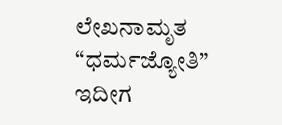ಲೇಖನಾಮೃತ “ಧರ್ಮಜ್ಯೋತಿ” ಇದೀಗ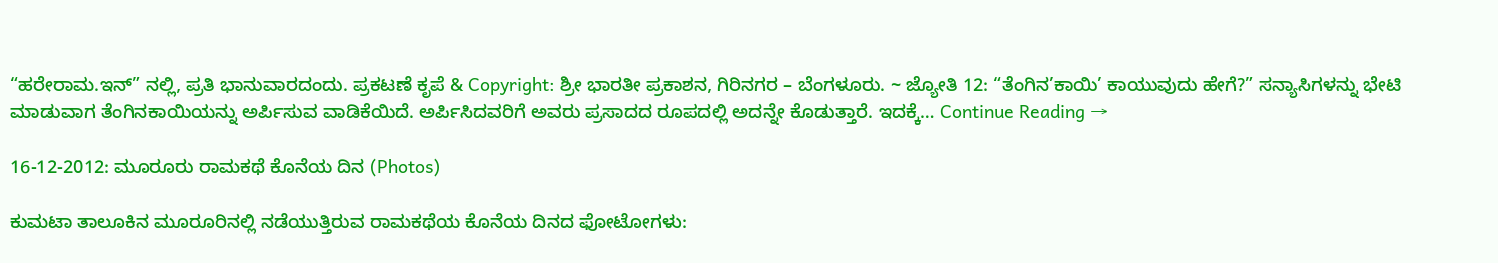“ಹರೇರಾಮ.ಇನ್” ನಲ್ಲಿ, ಪ್ರತಿ ಭಾನುವಾರದಂದು. ಪ್ರಕಟಣೆ ಕೃಪೆ & Copyright: ಶ್ರೀ ಭಾರತೀ ಪ್ರಕಾಶನ, ಗಿರಿನಗರ – ಬೆಂಗಳೂರು. ~ ಜ್ಯೋತಿ 12: “ತೆಂಗಿನ’ಕಾಯಿ’ ಕಾಯುವುದು ಹೇಗೆ?” ಸನ್ಯಾಸಿಗಳನ್ನು ಭೇಟಿ ಮಾಡುವಾಗ ತೆಂಗಿನಕಾಯಿಯನ್ನು ಅರ್ಪಿಸುವ ವಾಡಿಕೆಯಿದೆ. ಅರ್ಪಿಸಿದವರಿಗೆ ಅವರು ಪ್ರಸಾದದ ರೂಪದಲ್ಲಿ ಅದನ್ನೇ ಕೊಡುತ್ತಾರೆ. ಇದಕ್ಕೆ… Continue Reading →

16-12-2012: ಮೂರೂರು ರಾಮಕಥೆ ಕೊನೆಯ ದಿನ (Photos)

ಕುಮಟಾ ತಾಲೂಕಿನ ಮೂರೂರಿನಲ್ಲಿ ನಡೆಯುತ್ತಿರುವ ರಾಮಕಥೆಯ ಕೊನೆಯ ದಿನದ ಫೋಟೋಗಳು: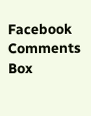Facebook Comments Box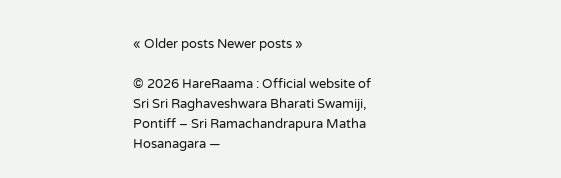« Older posts Newer posts »

© 2026 HareRaama : Official website of Sri Sri Raghaveshwara Bharati Swamiji, Pontiff – Sri Ramachandrapura Matha Hosanagara —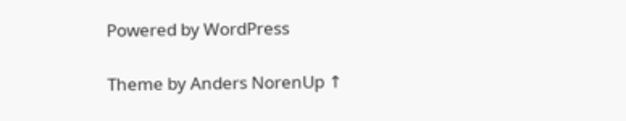Powered by WordPress

Theme by Anders NorenUp ↑